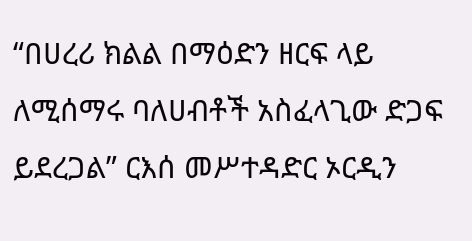“በሀረሪ ክልል በማዕድን ዘርፍ ላይ ለሚሰማሩ ባለሀብቶች አስፈላጊው ድጋፍ ይደረጋል” ርእሰ መሥተዳድር ኦርዲን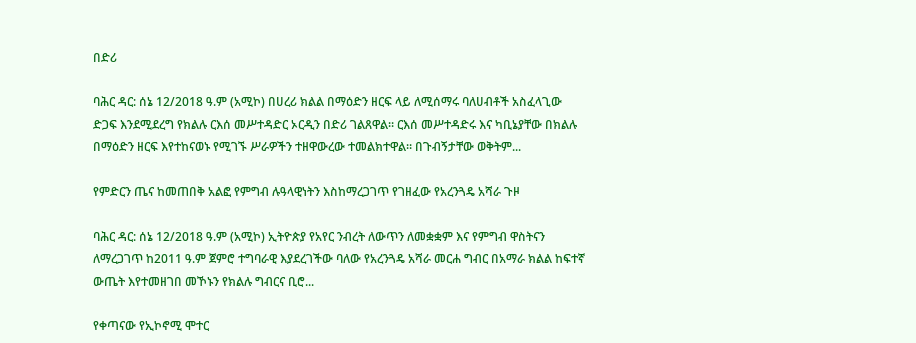በድሪ

ባሕር ዳር: ሰኔ 12/2018 ዓ.ም (አሚኮ) በሀረሪ ክልል በማዕድን ዘርፍ ላይ ለሚሰማሩ ባለሀብቶች አስፈላጊው ድጋፍ እንደሚደረግ የክልሉ ርእሰ መሥተዳድር ኦርዲን በድሪ ገልጸዋል። ርእሰ መሥተዳድሩ እና ካቢኔያቸው በክልሉ በማዕድን ዘርፍ እየተከናወኑ የሚገኙ ሥራዎችን ተዘዋውረው ተመልክተዋል። በጉብኝታቸው ወቅትም...

የምድርን ጤና ከመጠበቅ አልፎ የምግብ ሉዓላዊነትን እስከማረጋገጥ የገዘፈው የአረንጓዴ አሻራ ጉዞ

ባሕር ዳር: ሰኔ 12/2018 ዓ.ም (አሚኮ) ኢትዮጵያ የአየር ንብረት ለውጥን ለመቋቋም እና የምግብ ዋስትናን ለማረጋገጥ ከ2011 ዓ.ም ጀምሮ ተግባራዊ እያደረገችው ባለው የአረንጓዴ አሻራ መርሐ ግብር በአማራ ክልል ከፍተኛ ውጤት እየተመዘገበ መኾኑን የክልሉ ግብርና ቢሮ...

የቀጣናው የኢኮኖሚ ሞተር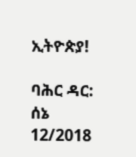ኢትዮጵያ!

ባሕር ዳር: ሰኔ 12/2018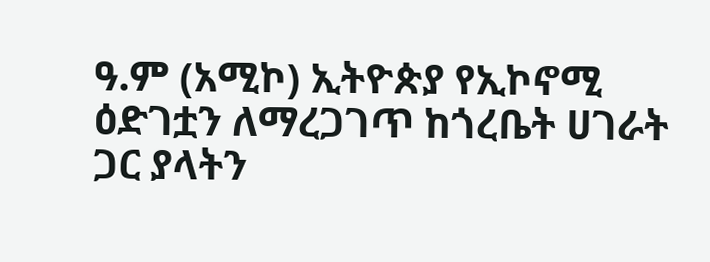ዓ.ም (አሚኮ) ኢትዮጵያ የኢኮኖሚ ዕድገቷን ለማረጋገጥ ከጎረቤት ሀገራት ጋር ያላትን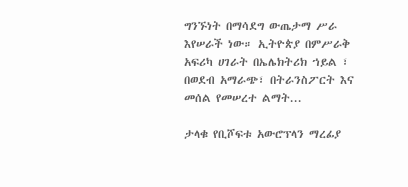ግንኙነት በማሳደግ ውጤታማ ሥራ እየሠራች ነው። ኢትዮጵያ በምሥራቅ አፍሪካ ሀገራት በኤሌክትሪክ ኀይል ፣ በወደብ አማራጭ፣ በትራንስፖርት እና መሰል የመሠረተ ልማት...

ታላቁ የቢሾፍቱ አውሮፕላን ማረፊያ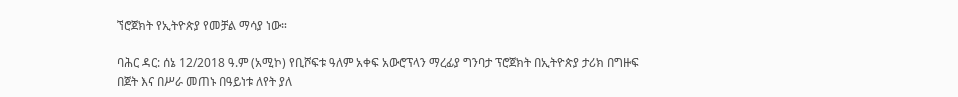ኘሮጀክት የኢትዮጵያ የመቻል ማሳያ ነው።

ባሕር ዳር: ሰኔ 12/2018 ዓ.ም (አሚኮ) የቢሾፍቱ ዓለም አቀፍ አውሮፕላን ማረፊያ ግንባታ ፕሮጀክት በኢትዮጵያ ታሪክ በግዙፍ በጀት እና በሥራ መጠኑ በዓይነቱ ለየት ያለ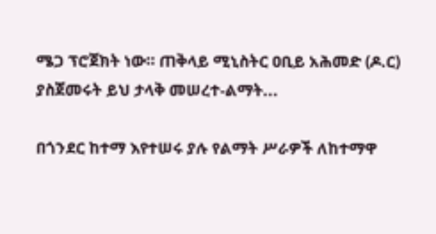ሜጋ ፕሮጀክት ነው። ጠቅላይ ሚኒስትር ዐቢይ አሕመድ (ዶ.ር) ያስጀመሩት ይህ ታላቅ መሠረተ-ልማት...

በጎንደር ከተማ እየተሠሩ ያሉ የልማት ሥራዎች ለከተማዋ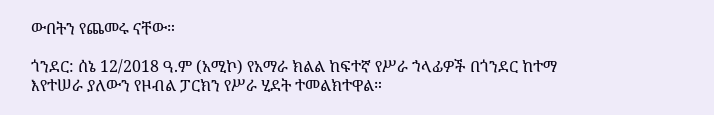ውበትን የጨመሩ ናቸው።

ጎንደር: ሰኔ 12/2018 ዓ.ም (አሚኮ) የአማራ ክልል ከፍተኛ የሥራ ኀላፊዎች በጎንደር ከተማ እየተሠራ ያለውን የዞብል ፓርክን የሥራ ሂደት ተመልክተዋል።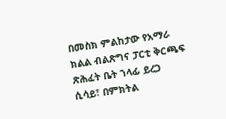በመስክ ምልከታው የአማራ ክልል ብልጽግና ፓርቲ ቅርጫፍ ጽሕፈት ቤት ኀላፊ ይረጋ ሲሳይ፣ በምክትል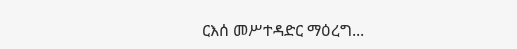ርእሰ መሥተዳድር ማዕረግ...